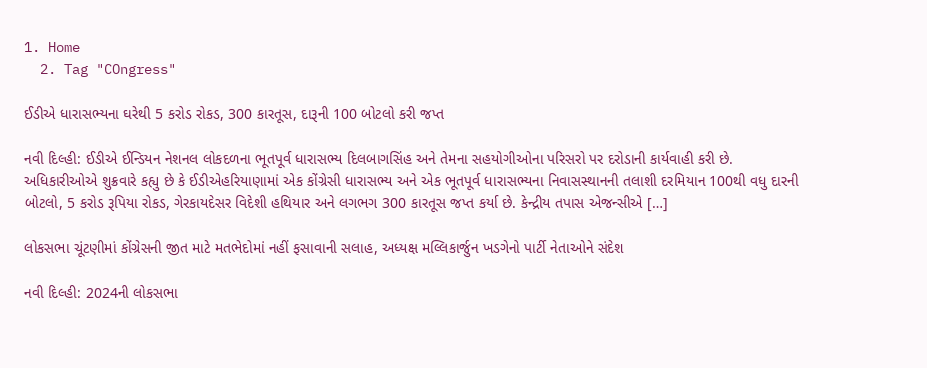1. Home
  2. Tag "COngress"

ઈડીએ ધારાસભ્યના ઘરેથી 5 કરોડ રોકડ, 300 કારતૂસ, દારૂની 100 બોટલો કરી જપ્ત

નવી દિલ્હી: ઈડીએ ઈન્ડિયન નેશનલ લોકદળના ભૂતપૂર્વ ધારાસભ્ય દિલબાગસિંહ અને તેમના સહયોગીઓના પરિસરો પર દરોડાની કાર્યવાહી કરી છે. અધિકારીઓએ શુક્રવારે કહ્યુ છે કે ઈડીએહરિયાણામાં એક કોંગ્રેસી ધારાસભ્ય અને એક ભૂતપૂર્વ ધારાસભ્યના નિવાસસ્થાનની તલાશી દરમિયાન 100થી વધુ દારની બોટલો, 5 કરોડ રૂપિયા રોકડ, ગેરકાયદેસર વિદેશી હથિયાર અને લગભગ 300 કારતૂસ જપ્ત કર્યા છે. કેન્દ્રીય તપાસ એજન્સીએ […]

લોકસભા ચૂંટણીમાં કોંગ્રેસની જીત માટે મતભેદોમાં નહીં ફસાવાની સલાહ, અધ્યક્ષ મલ્લિકાર્જુન ખડગેનો પાર્ટી નેતાઓને સંદેશ

નવી દિલ્હી: 2024ની લોકસભા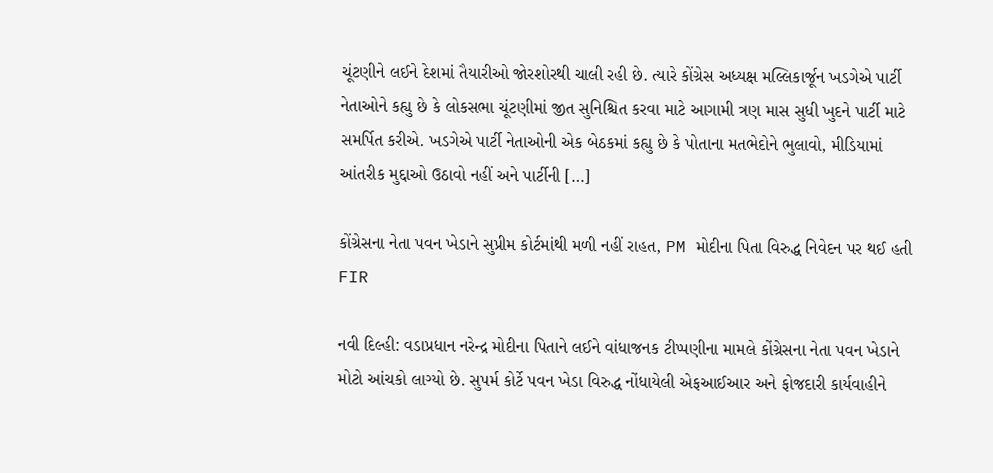ચૂંટણીને લઈને દેશમાં તૈયારીઓ જોરશોરથી ચાલી રહી છે. ત્યારે કોંગ્રેસ અધ્યક્ષ મલ્લિકાર્જૂન ખડગેએ પાર્ટી નેતાઓને કહ્યુ છે કે લોકસભા ચૂંટણીમાં જીત સુનિશ્ચિત કરવા માટે આગામી ત્રણ માસ સુધી ખુદને પાર્ટી માટે સમર્પિત કરીએ. ખડગેએ પાર્ટી નેતાઓની એક બેઠકમાં કહ્યુ છે કે પોતાના મતભેદોને ભુલાવો, મીડિયામાં આંતરીક મુદ્દાઓ ઉઠાવો નહીં અને પાર્ટીની […]

કોંગ્રેસના નેતા પવન ખેડાને સુપ્રીમ કોર્ટમાંથી મળી નહીં રાહત, PM મોદીના પિતા વિરુદ્ધ નિવેદન પર થઈ હતી FIR

નવી દિલ્હી: વડાપ્રધાન નરેન્દ્ર મોદીના પિતાને લઈને વાંધાજનક ટીપ્પણીના મામલે કોંગ્રેસના નેતા પવન ખેડાને મોટો આંચકો લાગ્યો છે. સુપર્મ કોર્ટે પવન ખેડા વિરુદ્ધ નોંધાયેલી એફઆઈઆર અને ફોજદારી કાર્યવાહીને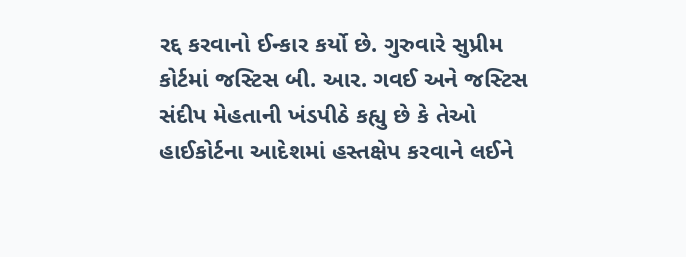રદ્દ કરવાનો ઈન્કાર કર્યો છે. ગુરુવારે સુપ્રીમ કોર્ટમાં જસ્ટિસ બી. આર. ગવઈ અને જસ્ટિસ સંદીપ મેહતાની ખંડપીઠે કહ્યુ છે કે તેઓ હાઈકોર્ટના આદેશમાં હસ્તક્ષેપ કરવાને લઈને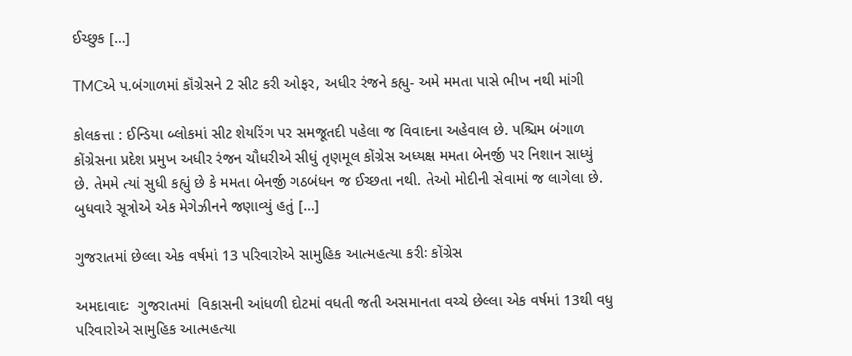ઈચ્છુક […]

TMCએ પ.બંગાળમાં કૉંગ્રેસને 2 સીટ કરી ઓફર, અધીર રંજને કહ્યુ- અમે મમતા પાસે ભીખ નથી માંગી

કોલકત્તા : ઈન્ડિયા બ્લોકમાં સીટ શેયરિંગ પર સમજૂતદી પહેલા જ વિવાદના અહેવાલ છે. પશ્ચિમ બંગાળ કોંગ્રેસના પ્રદેશ પ્રમુખ અધીર રંજન ચૌધરીએ સીધું તૃણમૂલ કોંગ્રેસ અધ્યક્ષ મમતા બેનર્જી પર નિશાન સાધ્યું છે. તેમમે ત્યાં સુધી કહ્યું છે કે મમતા બેનર્જી ગઠબંધન જ ઈચ્છતા નથી. તેઓ મોદીની સેવામાં જ લાગેલા છે. બુધવારે સૂત્રોએ એક મેગેઝીનને જણાવ્યું હતું […]

ગુજરાતમાં છેલ્લા એક વર્ષમાં 13 પરિવારોએ સામુહિક આત્મહત્યા કરીઃ કોંગ્રેસ

અમદાવાદઃ  ગુજરાતમાં  વિકાસની આંધળી દોટમાં વધતી જતી અસમાનતા વચ્ચે છેલ્લા એક વર્ષમાં 13થી વધુ પરિવારોએ સામુહિક આત્મહત્યા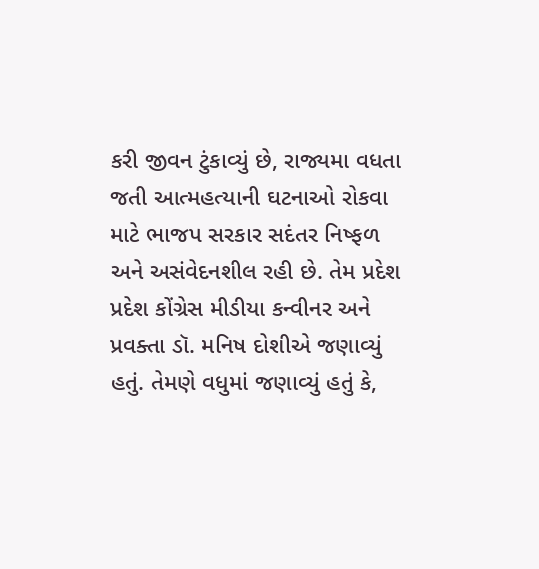કરી જીવન ટુંકાવ્યું છે, રાજ્યમા વધતા જતી આત્મહત્યાની ઘટનાઓ રોકવા માટે ભાજપ સરકાર સદંતર નિષ્ફળ અને અસંવેદનશીલ રહી છે. તેમ પ્રદેશ પ્રદેશ કોંગ્રેસ મીડીયા કન્વીનર અને પ્રવક્તા ડૉ. મનિષ દોશીએ જણાવ્યું હતું. તેમણે વધુમાં જણાવ્યું હતું કે,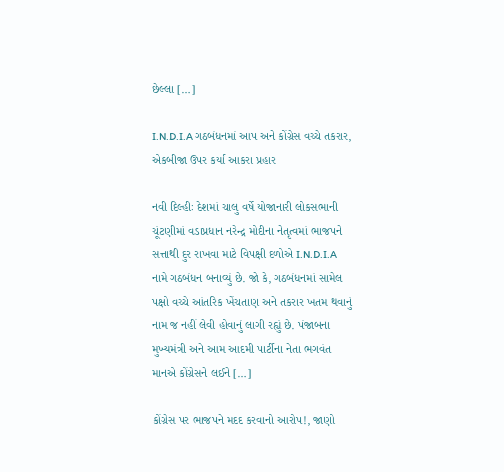છેલ્લા […]

I.N.D.I.A ગઠબંધનમાં આપ અને કોંગ્રેસ વચ્ચે તકરાર, એકબીજા ઉપર કર્યા આકરા પ્રહાર

નવી દિલ્હીઃ દેશમાં ચાલુ વર્ષે યોજાનારી લોકસભાની ચૂંટણીમાં વડાપ્રધાન નરેન્દ્ર મોદીના નેતૃત્વમાં ભાજપને સત્તાથી દુર રાખવા માટે વિપક્ષી દળોએ I.N.D.I.A નામે ગઠબંધન બનાવ્યું છે. જો કે, ગઠબંધનમાં સામેલ પક્ષો વચ્ચે આંતરિક ખેંચતાણ અને તકરાર ખતમ થવાનું નામ જ નહીં લેવી હોવાનું લાગી રહ્યું છે. પંજાબના મુખ્યમંત્રી અને આમ આદમી પાર્ટીના નેતા ભગવંત માનએ કોંગ્રેસને લઈને […]

કોંગ્રેસ પર ભાજપને મદદ કરવાનો આરોપ!, જાણો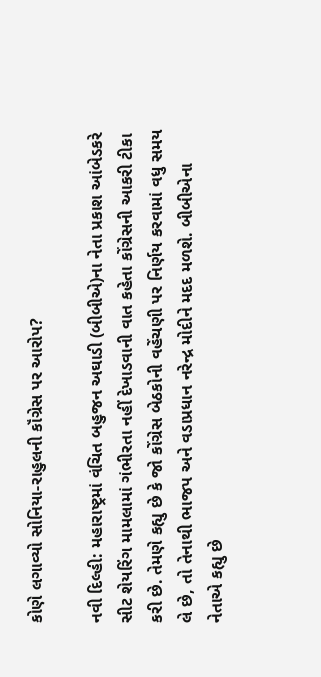કોણે લગાવ્યો સોનિયા-રાહુલની કૉંગ્રેસ પર આરોપ?

નવી દિલ્હી: મહારાષ્ટ્રમાં વંચિત બહુજન અઘાડી (બીબીએ)ના નેતા પ્રકાશ આંબેડકરે સીટ શેયરિંગ મામલામાં ગંભીરતા નહીં દેખાડવાની વાત કહેતા કોંગ્રેસની આકરી ટીકા કરી છે. તેમણે કહ્યુ છે કે જો કોંગ્રેસ બેઠકોની વહેંચણી પર નિર્ણય કરવામાં વધુ સમય લે છે, તો તેનાથી ભાજપ અને વડાપ્રધાન નરેન્દ્ર મોદીને મદદ મળશે. બીબીએના નેતાએ કહ્યુ છે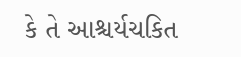કે તે આશ્ચર્યચકિત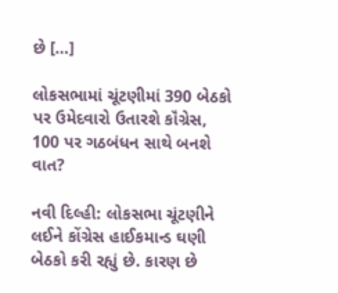છે […]

લોકસભામાં ચૂંટણીમાં 390 બેઠકો પર ઉમેદવારો ઉતારશે કૉંગ્રેસ, 100 પર ગઠબંધન સાથે બનશે વાત?

નવી દિલ્હી: લોકસભા ચૂંટણીને લઈને કોંગ્રેસ હાઈકમાન્ડ ઘણી બેઠકો કરી રહ્યું છે. કારણ છે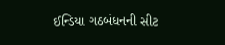ઈન્ડિયા ગઠબંધનની સીટ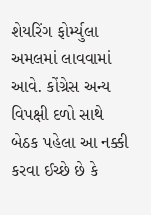શેયરિંગ ફોર્મ્યુલા અમલમાં લાવવામાં આવે. કોંગ્રેસ અન્ય વિપક્ષી દળો સાથે બેઠક પહેલા આ નક્કી કરવા ઈચ્છે છે કે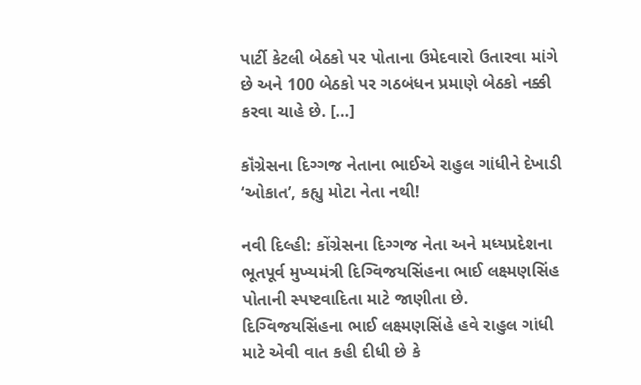પાર્ટી કેટલી બેઠકો પર પોતાના ઉમેદવારો ઉતારવા માંગે છે અને 100 બેઠકો પર ગઠબંધન પ્રમાણે બેઠકો નક્કી કરવા ચાહે છે. […]

કૉંગ્રેસના દિગ્ગજ નેતાના ભાઈએ રાહુલ ગાંધીને દેખાડી ‘ઓકાત’, કહ્યુ મોટા નેતા નથી!

નવી દિલ્હી: કોંગ્રેસના દિગ્ગજ નેતા અને મધ્યપ્રદેશના ભૂતપૂર્વ મુખ્યમંત્રી દિગ્વિજયસિંહના ભાઈ લક્ષ્મણસિંહ પોતાની સ્પષ્ટવાદિતા માટે જાણીતા છે. દિગ્વિજયસિંહના ભાઈ લક્ષ્મણસિંહે હવે રાહુલ ગાંધી માટે એવી વાત કહી દીધી છે કે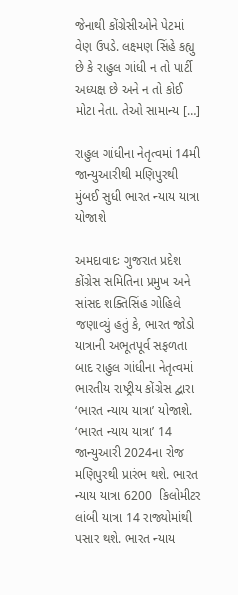જેનાથી કોંગ્રેસીઓને પેટમાં વેણ ઉપડે. લક્ષ્મણ સિંહે કહ્યુ છે કે રાહુલ ગાંધી ન તો પાર્ટી અધ્યક્ષ છે અને ન તો કોઈ મોટા નેતા. તેઓ સામાન્ય […]

રાહુલ ગાંધીના નેતૃત્વમાં 14મી જાન્યુઆરીથી મણિપુરથી મુંબઈ સુધી ભારત ન્યાય યાત્રા યોજાશે

અમદાવાદઃ ગુજરાત પ્રદેશ કોંગ્રેસ સમિતિના પ્રમુખ અને સાંસદ શક્તિસિંહ ગોહિલે જણાવ્યું હતું કે, ભારત જોડો યાત્રાની અભૂતપૂર્વ સફળતા બાદ રાહુલ ગાંધીના નેતૃત્વમાં ભારતીય રાષ્ટ્રીય કોંગ્રેસ દ્વારા ‘ભારત ન્યાય યાત્રા’ યોજાશે. ‘ભારત ન્યાય યાત્રા’ 14 જાન્યુઆરી 2024ના રોજ મણિપુરથી પ્રારંભ થશે. ભારત ન્યાય યાત્રા 6200  કિલોમીટર લાંબી યાત્રા 14 રાજ્યોમાંથી પસાર થશે. ભારત ન્યાય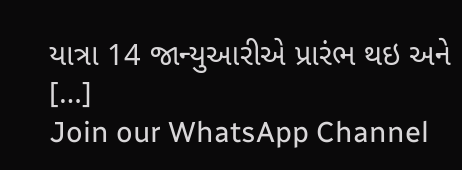યાત્રા 14 જાન્યુઆરીએ પ્રારંભ થઇ અને […]
Join our WhatsApp Channel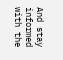And stay informed with the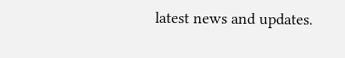latest news and updates.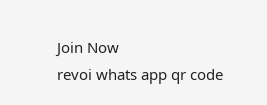Join Now
revoi whats app qr code